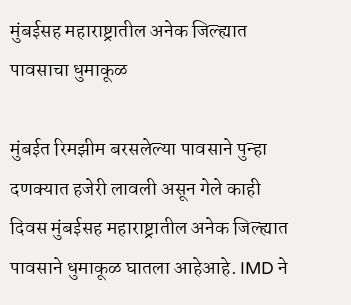मुंबईसह महाराष्ट्रातील अनेक जिल्ह्यात पावसाचा धुमाकूळ

मुंबईत रिमझीम बरसलेल्या पावसाने पुन्हा दणक्यात हजेरी लावली असून गेले काही दिवस मुंबईसह महाराष्ट्रातील अनेक जिल्ह्यात पावसाने धुमाकूळ घातला आहेआहे. IMD ने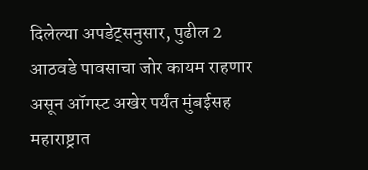दिलेल्या अपडेट्सनुसार, पुढील 2 आठवडे पावसाचा जोर कायम राहणार असून ऑगस्ट अखेर पर्यंत मुंबईसह महाराष्ट्रात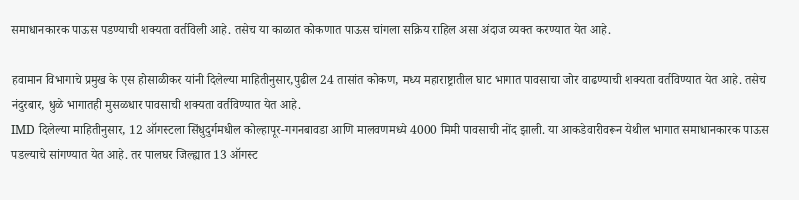समाधानकारक पाऊस पडण्याची शक्यता वर्तविली आहे. तसेच या काळात कोकणात पाऊस चांगला सक्रिय राहिल असा अंदाज व्यक्त करण्यात येत आहे.

हवामान विभागाचे प्रमुख के एस होसाळीकर यांनी दिलेल्या माहितीनुसार,पुढील 24 तासांत कोकण, मध्य महाराष्ट्रातील घाट भागात पावसाचा जोर वाढण्याची शक्यता वर्तविण्यात येत आहे. तसेच नंदुरबार, धुळे भागातही मुसळधार पावसाची शक्यता वर्तविण्यात येत आहे.
IMD दिलेल्या माहितीनुसार, 12 ऑगस्टला सिंधुदुर्गमधील कोल्हापूर-गगनबावडा आणि मालवणमध्ये 4000 मिमी पावसाची नोंद झाली. या आकडेवारीवरून येथील भागात समाधानकारक पाऊस पडल्याचे सांगण्यात येत आहे. तर पालघर जिल्ह्यात 13 ऑगस्ट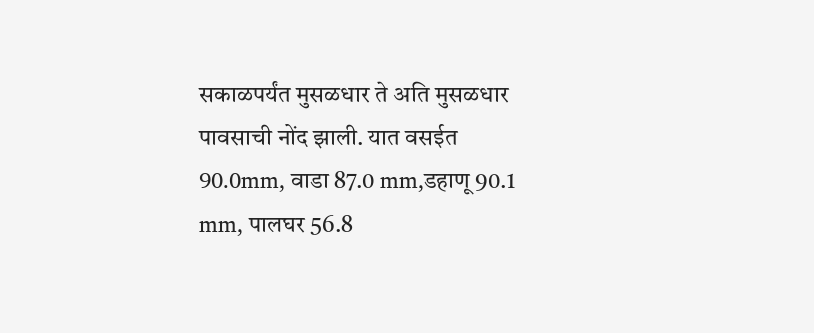सकाळपर्यंत मुसळधार ते अति मुसळधार पावसाची नोंद झाली. यात वसईत 90.0mm, वाडा 87.0 mm,डहाणू 90.1 mm, पालघर 56.8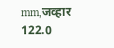mm,जव्हार 122.0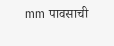mm पावसाची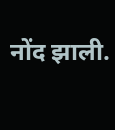नोंद झाली.